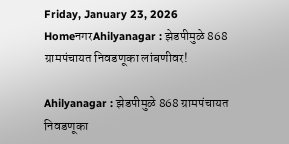Friday, January 23, 2026
HomeनगरAhilyanagar : झेडपीमुळे 868 ग्रामपंचायत निवडणूका लांबणीवर!

Ahilyanagar : झेडपीमुळे 868 ग्रामपंचायत निवडणूका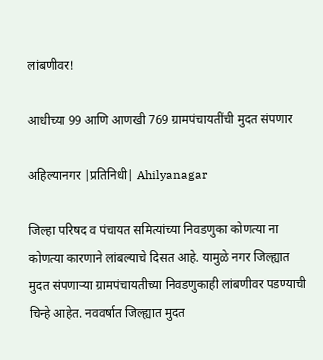लांबणीवर!

आधीच्या 99 आणि आणखी 769 ग्रामपंचायतींची मुदत संपणार

अहिल्यानगर |प्रतिनिधी| Ahilyanagar

जिल्हा परिषद व पंचायत समित्यांच्या निवडणुका कोणत्या ना कोणत्या कारणाने लांबल्याचे दिसत आहे. यामुळे नगर जिल्ह्यात मुदत संपणार्‍या ग्रामपंचायतीच्या निवडणुकाही लांबणीवर पडण्याची चिन्हे आहेत. नववर्षात जिल्ह्यात मुदत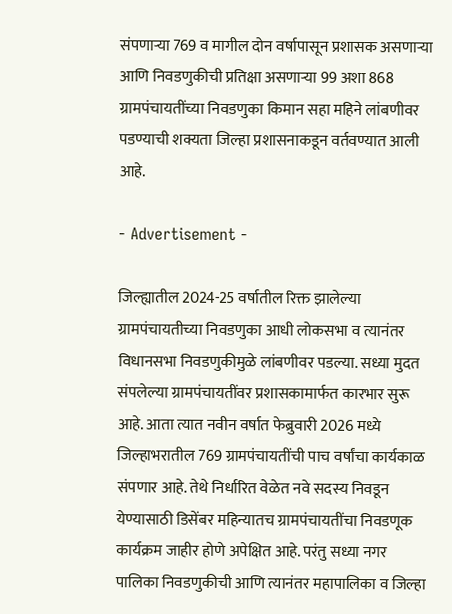संपणार्‍या 769 व मागील दोन वर्षापासून प्रशासक असणार्‍या आणि निवडणुकीची प्रतिक्षा असणार्‍या 99 अशा 868 ग्रामपंचायतींच्या निवडणुका किमान सहा महिने लांबणीवर पडण्याची शक्यता जिल्हा प्रशासनाकडून वर्तवण्यात आली आहे.

- Advertisement -

जिल्ह्यातील 2024-25 वर्षातील रिक्त झालेल्या ग्रामपंचायतीच्या निवडणुका आधी लोकसभा व त्यानंतर विधानसभा निवडणुकीमुळे लांबणीवर पडल्या. सध्या मुदत संपलेल्या ग्रामपंचायतींवर प्रशासकामार्फत कारभार सुरू आहे. आता त्यात नवीन वर्षात फेब्रुवारी 2026 मध्ये जिल्हाभरातील 769 ग्रामपंचायतींची पाच वर्षांचा कार्यकाळ संपणार आहे. तेथे निर्धारित वेळेत नवे सदस्य निवडून येण्यासाठी डिसेंबर महिन्यातच ग्रामपंचायतींचा निवडणूक कार्यक्रम जाहीर होणे अपेक्षित आहे. परंतु सध्या नगर पालिका निवडणुकीची आणि त्यानंतर महापालिका व जिल्हा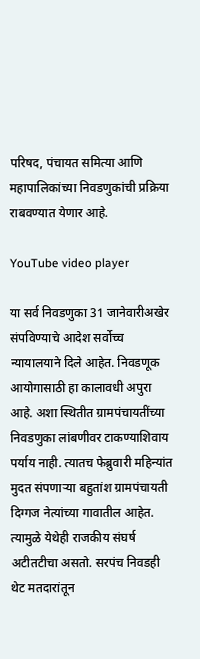परिषद, पंचायत समित्या आणि महापालिकांच्या निवडणुकांची प्रक्रिया राबवण्यात येणार आहे.

YouTube video player

या सर्व निवडणुका 31 जानेवारीअखेर संपविण्याचे आदेश सर्वोच्च न्यायालयाने दिले आहेत. निवडणूक आयोगासाठी हा कालावधी अपुरा आहे. अशा स्थितीत ग्रामपंचायतींच्या निवडणुका लांबणीवर टाकण्याशिवाय पर्याय नाही. त्यातच फेब्रुवारी महिन्यांत मुदत संपणार्‍या बहुतांश ग्रामपंचायती दिग्गज नेत्यांच्या गावातील आहेत. त्यामुळे येथेही राजकीय संघर्ष अटीतटीचा असतो. सरपंच निवडही थेट मतदारांतून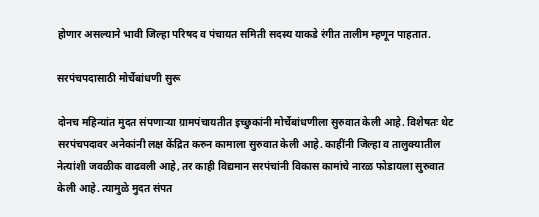होणार असल्याने भावी जिल्हा परिषद व पंचायत समिती सदस्य याकडे रंगीत तालीम म्हणून पाहतात.

सरपंचपदासाठी मोर्चेबांधणी सुरू

दोनच महिन्यांत मुदत संपणार्‍या ग्रामपंचायतीत इच्छुकांनी मोर्चेबांधणीला सुरुवात केली आहे. विशेषतः थेट सरपंचपदावर अनेकांनी लक्ष केंद्रित करुन कामाला सुरुवात केली आहे. काहींनी जिल्हा व तालुक्यातील नेत्यांशी जवळीक वाढवली आहे, तर काही विद्यमान सरपंचांनी विकास कामांचे नारळ फोडायला सुरुवात केली आहे. त्यामुळे मुदत संपत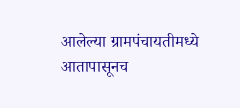आलेल्या ग्रामपंचायतीमध्ये आतापासूनच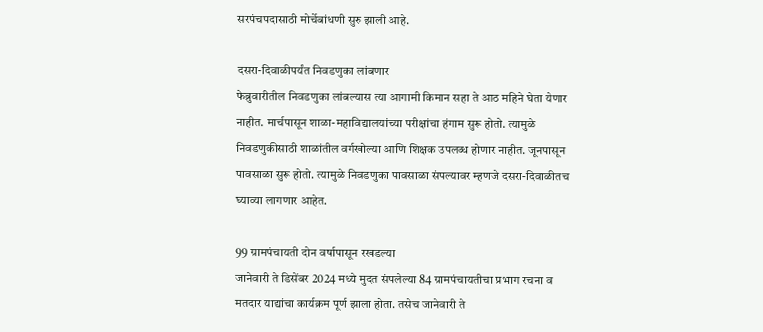सरपंचपदासाठी मोर्चेबांधणी सुरु झाली आहे.

दसरा-दिवाळीपर्यंत निवडणुका लांबणार
फेब्रुवारीतील निवडणुका लांबल्यास त्या आगामी किमान सहा ते आठ महिने घेता येणार नाहीत. मार्चपासून शाळा-महाविद्यालयांच्या परीक्षांचा हंगाम सुरू होतो. त्यामुळे निवडणुकीसाठी शाळांतील वर्गखोल्या आणि शिक्षक उपलब्ध होणार नाहीत. जूनपासून पावसाळा सुरू होतो. त्यामुळे निवडणुका पावसाळा संपल्यावर म्हणजे दसरा-दिवाळीतच घ्याव्या लागणार आहेत.

99 ग्रामपंचायती दोन वर्षापासून रखडल्या
जानेवारी ते डिसेंबर 2024 मध्ये मुदत संपलेल्या 84 ग्रामपंचायतीचा प्रभाग रचना व मतदार याद्यांचा कार्यक्रम पूर्ण झाला होता. तसेच जानेवारी ते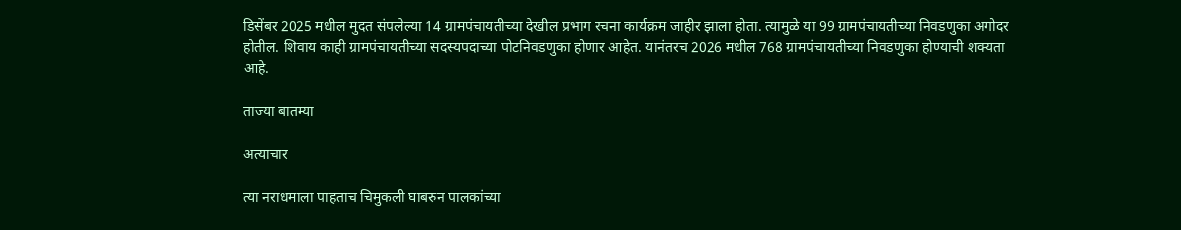डिसेंबर 2025 मधील मुदत संपलेल्या 14 ग्रामपंचायतीच्या देखील प्रभाग रचना कार्यक्रम जाहीर झाला होता. त्यामुळे या 99 ग्रामपंचायतीच्या निवडणुका अगोदर होतील. शिवाय काही ग्रामपंचायतीच्या सदस्यपदाच्या पोटनिवडणुका होणार आहेत. यानंतरच 2026 मधील 768 ग्रामपंचायतीच्या निवडणुका होण्याची शक्यता आहे.

ताज्या बातम्या

अत्याचार

त्या नराधमाला पाहताच चिमुकली घाबरुन पालकांच्या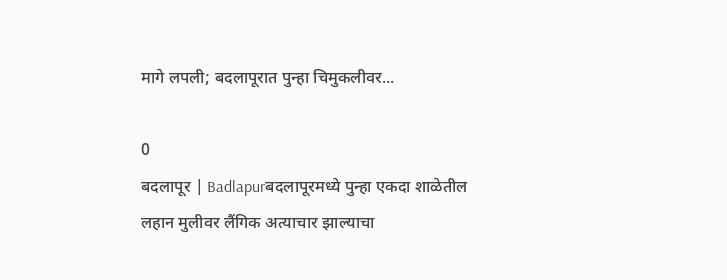मागे लपली; बदलापूरात पुन्हा चिमुकलीवर...

0
बदलापूर | Badlapurबदलापूरमध्ये पुन्हा एकदा शाळेतील लहान मुलीवर लैंगिक अत्याचार झाल्याचा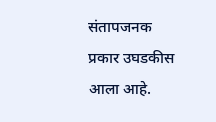संतापजनक प्रकार उघडकीस आला आहे.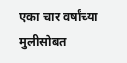एका चार वर्षांच्या मुलीसोबत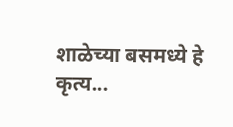शाळेच्या बसमध्ये हे कृत्य...